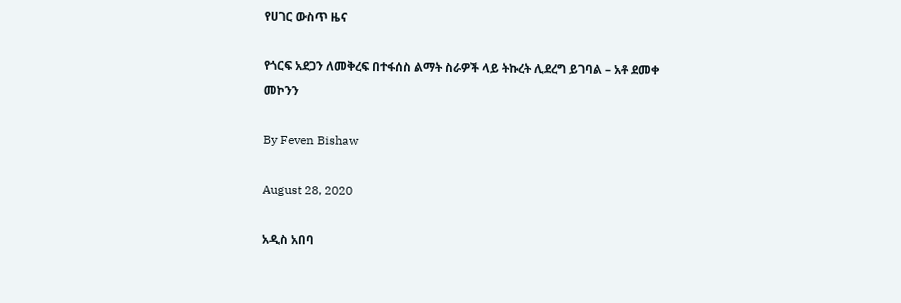የሀገር ውስጥ ዜና

የጎርፍ አደጋን ለመቅረፍ በተፋሰስ ልማት ስራዎች ላይ ትኩረት ሊደረግ ይገባል – አቶ ደመቀ መኮንን

By Feven Bishaw

August 28, 2020

አዲስ አበባ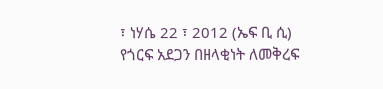፣ ነሃሴ 22 ፣ 2012 (ኤፍ ቢ ሲ) የጎርፍ አደጋን በዘላቂነት ለመቅረፍ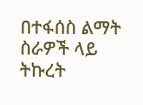በተፋሰስ ልማት ስራዎች ላይ ትኩረት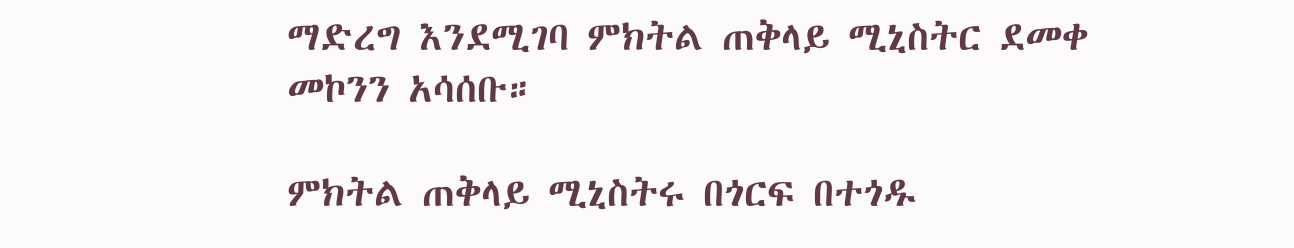ማድረግ እንደሚገባ ምክትል ጠቅላይ ሚኒስትር ደመቀ መኮንን አሳሰቡ።

ምክትል ጠቅላይ ሚኒስትሩ በጎርፍ በተጎዱ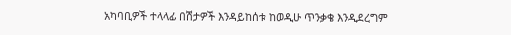አካባቢዎች ተላላፊ በሽታዎች እንዳይከሰቱ ከወዲሁ ጥንቃቄ እንዲደረግም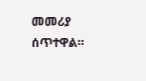መመሪያ ሰጥተዋል።